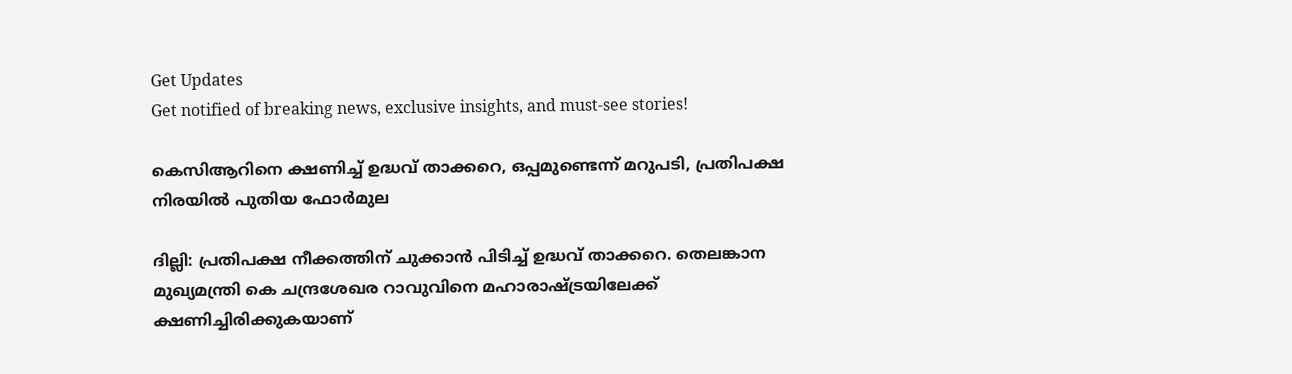Get Updates
Get notified of breaking news, exclusive insights, and must-see stories!

കെസിആറിനെ ക്ഷണിച്ച് ഉദ്ധവ് താക്കറെ, ഒപ്പമുണ്ടെന്ന് മറുപടി, പ്രതിപക്ഷ നിരയില്‍ പുതിയ ഫോര്‍മുല

ദില്ലി: പ്രതിപക്ഷ നീക്കത്തിന് ചുക്കാന്‍ പിടിച്ച് ഉദ്ധവ് താക്കറെ. തെലങ്കാന മുഖ്യമന്ത്രി കെ ചന്ദ്രശേഖര റാവുവിനെ മഹാരാഷ്ട്രയിലേക്ക് ക്ഷണിച്ചിരിക്കുകയാണ്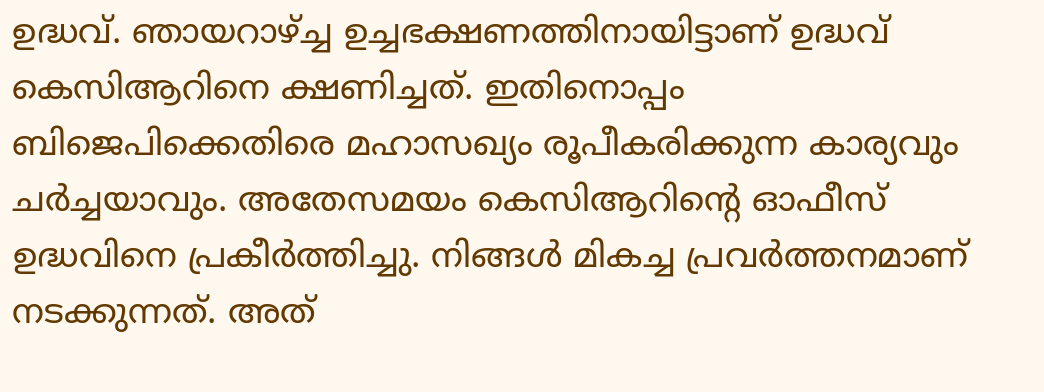ഉദ്ധവ്. ഞായറാഴ്ച്ച ഉച്ചഭക്ഷണത്തിനായിട്ടാണ് ഉദ്ധവ് കെസിആറിനെ ക്ഷണിച്ചത്. ഇതിനൊപ്പം ബിജെപിക്കെതിരെ മഹാസഖ്യം രൂപീകരിക്കുന്ന കാര്യവും ചര്‍ച്ചയാവും. അതേസമയം കെസിആറിന്റെ ഓഫീസ് ഉദ്ധവിനെ പ്രകീര്‍ത്തിച്ചു. നിങ്ങള്‍ മികച്ച പ്രവര്‍ത്തനമാണ് നടക്കുന്നത്. അത്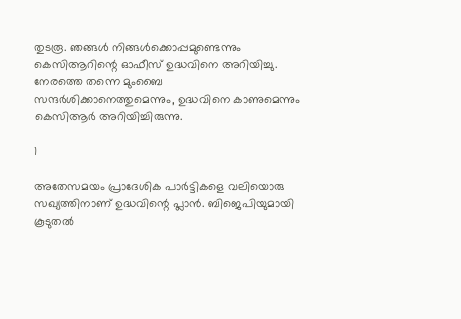തുടരൂ. ഞങ്ങള്‍ നിങ്ങള്‍ക്കൊപ്പമുണ്ടെന്നും കെസിആറിന്റെ ഓഫീസ് ഉദ്ധവിനെ അറിയിച്ചു. നേരത്തെ തന്നെ മുംബൈ സന്ദര്‍ശിക്കാനെത്തുമെന്നും, ഉദ്ധവിനെ കാണുമെന്നും കെസിആര്‍ അറിയിച്ചിരുന്നു.

1

അതേസമയം പ്രാദേശിക പാര്‍ട്ടികളെ വലിയൊരു സഖ്യത്തിനാണ് ഉദ്ധവിന്റെ പ്ലാന്‍. ബിജെപിയുമായി കൂടുതല്‍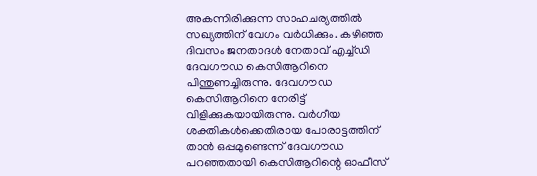അകന്നിരിക്കുന്ന സാഹചര്യത്തില്‍ സഖ്യത്തിന് വേഗം വര്‍ധിക്കും. കഴിഞ്ഞ ദിവസം ജനതാദള്‍ നേതാവ് എച്ച്ഡി ദേവഗൗഡ കെസിആറിനെ പിന്തുണച്ചിരുന്നു. ദേവഗൗഡ കെസിആറിനെ നേരിട്ട് വിളിക്കുകയായിരുന്നു. വര്‍ഗീയ ശക്തികള്‍ക്കെതിരായ പോരാട്ടത്തിന് താന്‍ ഒപ്പമുണ്ടെന്ന് ദേവഗൗഡ പറഞ്ഞതായി കെസിആറിന്റെ ഓഫീസ്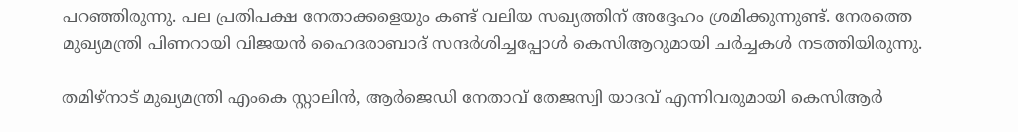പറഞ്ഞിരുന്നു. പല പ്രതിപക്ഷ നേതാക്കളെയും കണ്ട് വലിയ സഖ്യത്തിന് അദ്ദേഹം ശ്രമിക്കുന്നുണ്ട്. നേരത്തെ മുഖ്യമന്ത്രി പിണറായി വിജയന്‍ ഹൈദരാബാദ് സന്ദര്‍ശിച്ചപ്പോള്‍ കെസിആറുമായി ചര്‍ച്ചകള്‍ നടത്തിയിരുന്നു.

തമിഴ്‌നാട് മുഖ്യമന്ത്രി എംകെ സ്റ്റാലിന്‍, ആര്‍ജെഡി നേതാവ് തേജസ്വി യാദവ് എന്നിവരുമായി കെസിആര്‍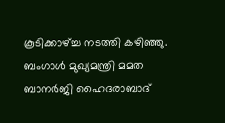കൂടിക്കാഴ്ച്ച നടത്തി കഴിഞ്ഞു. ബംഗാള്‍ മുഖ്യമന്ത്രി മമത ബാനര്‍ജി ഹൈദരാബാദ്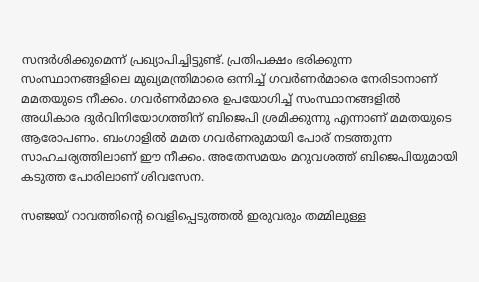സന്ദര്‍ശിക്കുമെന്ന് പ്രഖ്യാപിച്ചിട്ടുണ്ട്. പ്രതിപക്ഷം ഭരിക്കുന്ന സംസ്ഥാനങ്ങളിലെ മുഖ്യമന്ത്രിമാരെ ഒന്നിച്ച് ഗവര്‍ണര്‍മാരെ നേരിടാനാണ് മമതയുടെ നീക്കം. ഗവര്‍ണര്‍മാരെ ഉപയോഗിച്ച് സംസ്ഥാനങ്ങളില്‍ അധികാര ദുര്‍വിനിയോഗത്തിന് ബിജെപി ശ്രമിക്കുന്നു എന്നാണ് മമതയുടെ ആരോപണം. ബംഗാളില്‍ മമത ഗവര്‍ണരുമായി പോര് നടത്തുന്ന സാഹചര്യത്തിലാണ് ഈ നീക്കം. അതേസമയം മറുവശത്ത് ബിജെപിയുമായി കടുത്ത പോരിലാണ് ശിവസേന.

സഞ്ജയ് റാവത്തിന്റെ വെളിപ്പെടുത്തല്‍ ഇരുവരും തമ്മിലുള്ള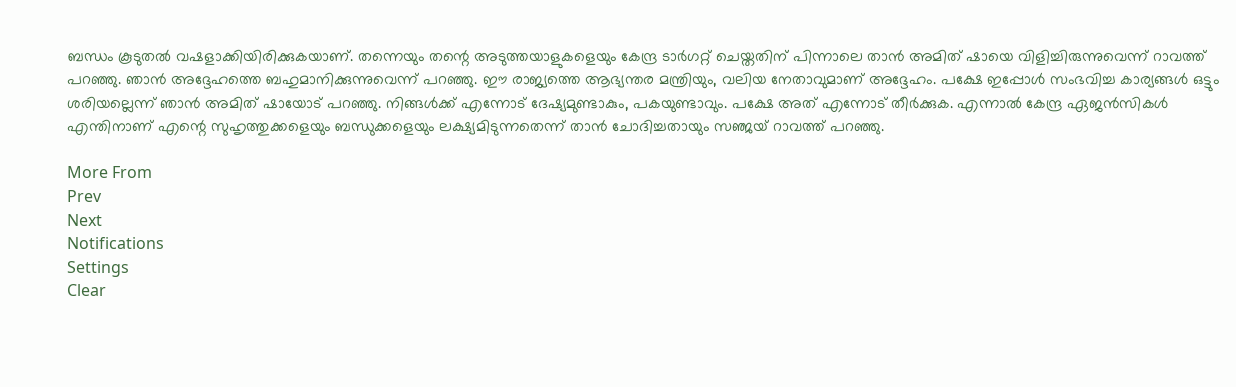ബന്ധം കൂടുതല്‍ വഷളാക്കിയിരിക്കുകയാണ്. തന്നെയും തന്റെ അടുത്തയാളുകളെയും കേന്ദ്ര ടാര്‍ഗറ്റ് ചെയ്തതിന് പിന്നാലെ താന്‍ അമിത് ഷായെ വിളിച്ചിരുന്നുവെന്ന് റാവത്ത് പറഞ്ഞു. ഞാന്‍ അദ്ദേഹത്തെ ബഹുമാനിക്കുന്നുവെന്ന് പറഞ്ഞു. ഈ രാജ്യത്തെ ആഭ്യന്തര മന്ത്രിയും, വലിയ നേതാവുമാണ് അദ്ദേഹം. പക്ഷേ ഇപ്പോള്‍ സംഭവിച്ച കാര്യങ്ങള്‍ ഒട്ടും ശരിയല്ലെന്ന് ഞാന്‍ അമിത് ഷായോട് പറഞ്ഞു. നിങ്ങള്‍ക്ക് എന്നോട് ദേഷ്യമുണ്ടാകും, പകയുണ്ടാവും. പക്ഷേ അത് എന്നോട് തീര്‍ക്കുക. എന്നാല്‍ കേന്ദ്ര ഏജന്‍സികള്‍ എന്തിനാണ് എന്റെ സുഹൃത്തുക്കളെയും ബന്ധുക്കളെയും ലക്ഷ്യമിടുന്നതെന്ന് താന്‍ ചോദിച്ചതായും സഞ്ജയ് റാവത്ത് പറഞ്ഞു.

More From
Prev
Next
Notifications
Settings
Clear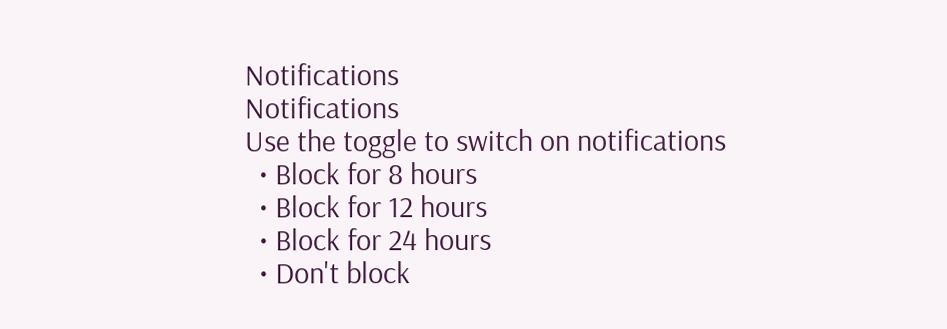Notifications
Notifications
Use the toggle to switch on notifications
  • Block for 8 hours
  • Block for 12 hours
  • Block for 24 hours
  • Don't block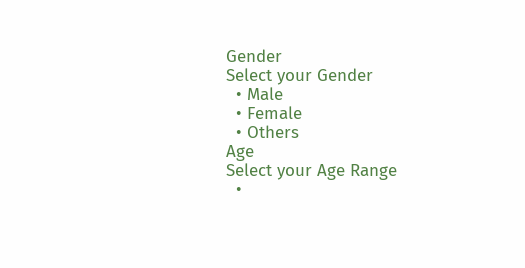Gender
Select your Gender
  • Male
  • Female
  • Others
Age
Select your Age Range
  •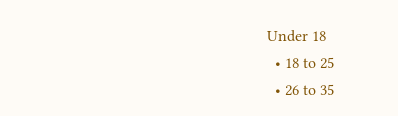Under 18
  • 18 to 25
  • 26 to 35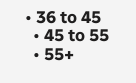• 36 to 45
  • 45 to 55
  • 55+